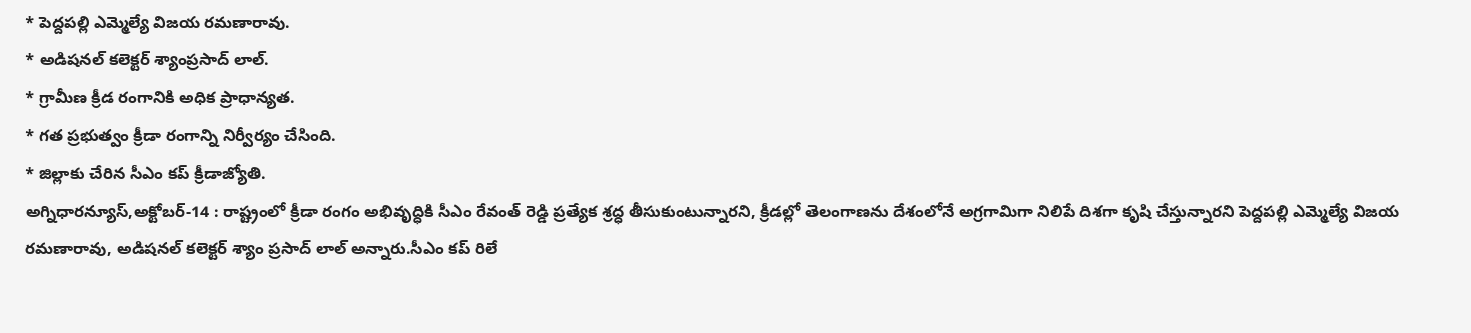* పెద్దపల్లి ఎమ్మెల్యే విజయ రమణారావు.
* అడిషనల్ కలెక్టర్ శ్యాంప్రసాద్ లాల్.
* గ్రామీణ క్రీడ రంగానికి అధిక ప్రాధాన్యత.
* గత ప్రభుత్వం క్రీడా రంగాన్ని నిర్వీర్యం చేసింది.
* జిల్లాకు చేరిన సీఎం కప్ క్రీడాజ్యోతి.
అగ్నిధారన్యూస్,అక్టోబర్-14 : రాష్ట్రంలో క్రీడా రంగం అభివృద్ధికి సీఎం రేవంత్ రెడ్డి ప్రత్యేక శ్రద్ధ తీసుకుంటున్నారని, క్రీడల్లో తెలంగాణను దేశంలోనే అగ్రగామిగా నిలిపే దిశగా కృషి చేస్తున్నారని పెద్దపల్లి ఎమ్మెల్యే విజయ రమణారావు, అడిషనల్ కలెక్టర్ శ్యాం ప్రసాద్ లాల్ అన్నారు.సీఎం కప్ రిలే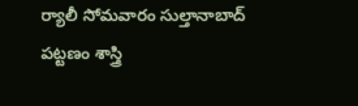ర్యాలీ సోమవారం సుల్తానాబాద్ పట్టణం శాస్త్రి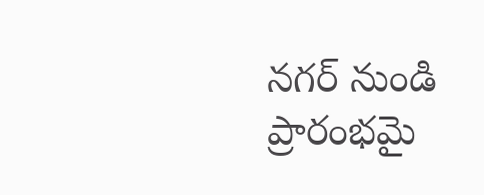నగర్ నుండి ప్రారంభమై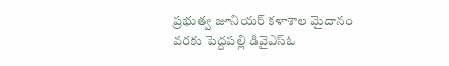ప్రభుత్వ జూనియర్ కళాశాల మైదానం వరకు పెద్దపల్లి డివైఎస్ఓ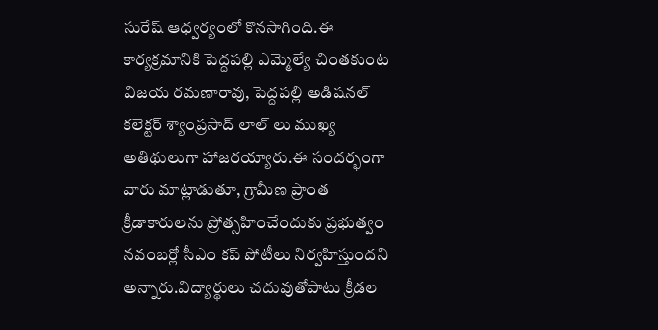సురేష్ ఆధ్వర్యంలో కొనసాగింది.ఈ కార్యక్రమానికి పెద్దపల్లి ఎమ్మెల్యే చింతకుంట విజయ రమణారావు, పెద్దపల్లి అడిషనల్ కలెక్టర్ శ్యాంప్రసాద్ లాల్ లు ముఖ్య అతిథులుగా హాజరయ్యారు.ఈ సందర్భంగా వారు మాట్లాడుతూ, గ్రామీణ ప్రాంత క్రీడాకారులను ప్రోత్సహించేందుకు ప్రభుత్వం నవంబర్లో సీఎం కప్ పోటీలు నిర్వహిస్తుందని అన్నారు.విద్యార్థులు చదువుతోపాటు క్రీడల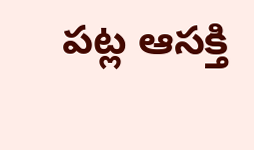పట్ల ఆసక్తి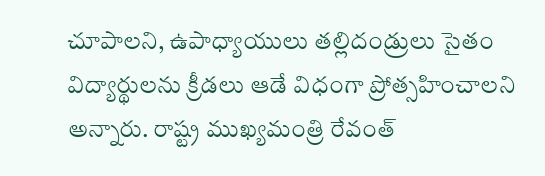చూపాలని, ఉపాధ్యాయులు తల్లిదండ్రులు సైతం విద్యార్థులను క్రీడలు ఆడే విధంగా ప్రోత్సహించాలని అన్నారు. రాష్ట్ర ముఖ్యమంత్రి రేవంత్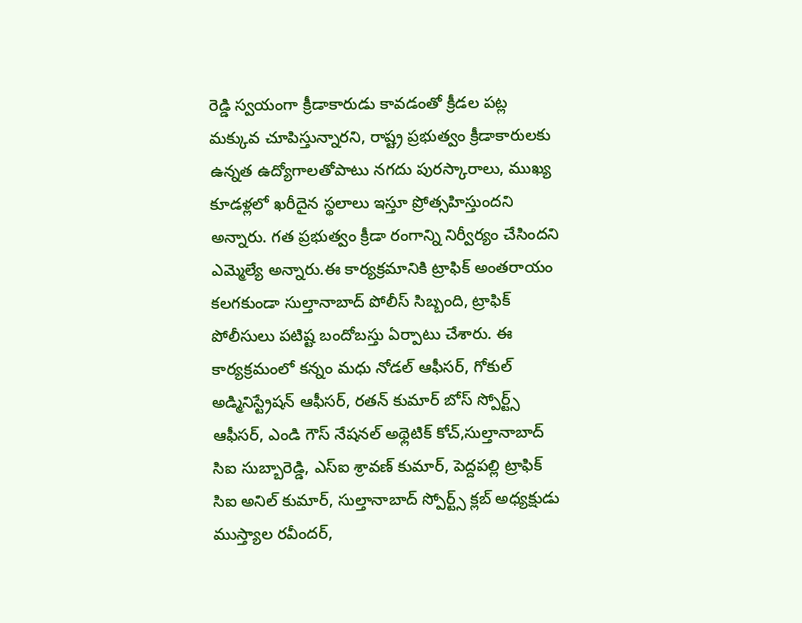రెడ్డి స్వయంగా క్రీడాకారుడు కావడంతో క్రీడల పట్ల మక్కువ చూపిస్తున్నారని, రాష్ట్ర ప్రభుత్వం క్రీడాకారులకు ఉన్నత ఉద్యోగాలతోపాటు నగదు పురస్కారాలు, ముఖ్య కూడళ్లలో ఖరీదైన స్థలాలు ఇస్తూ ప్రోత్సహిస్తుందని అన్నారు. గత ప్రభుత్వం క్రీడా రంగాన్ని నిర్వీర్యం చేసిందని ఎమ్మెల్యే అన్నారు.ఈ కార్యక్రమానికి ట్రాఫిక్ అంతరాయం కలగకుండా సుల్తానాబాద్ పోలీస్ సిబ్బంది, ట్రాఫిక్ పోలీసులు పటిష్ట బందోబస్తు ఏర్పాటు చేశారు. ఈ కార్యక్రమంలో కన్నం మధు నోడల్ ఆఫీసర్, గోకుల్ అడ్మినిస్ట్రేషన్ ఆఫీసర్, రతన్ కుమార్ బోస్ స్పోర్ట్స్ ఆఫీసర్, ఎండి గౌస్ నేషనల్ అథ్లెటిక్ కోచ్,సుల్తానాబాద్ సిఐ సుబ్బారెడ్డి, ఎస్ఐ శ్రావణ్ కుమార్, పెద్దపల్లి ట్రాఫిక్ సిఐ అనిల్ కుమార్, సుల్తానాబాద్ స్పోర్ట్స్ క్లబ్ అధ్యక్షుడు ముస్త్యాల రవీందర్,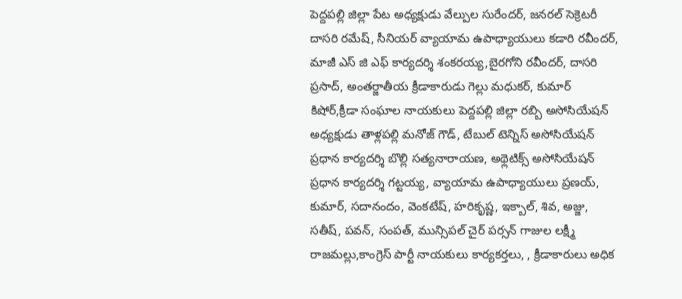పెద్దపల్లి జిల్లా పేట అధ్యక్షుడు వేల్పుల సురేందర్, జనరల్ సెక్రెటరీ దాసరి రమేష్, సీనియర్ వ్యాయామ ఉపాధ్యాయులు కడారి రవీందర్, మాజీ ఎస్ జి ఎఫ్ కార్యదర్శి శంకరయ్య,బైరగోని రవీందర్, దాసరి ప్రసాద్, అంతర్జాతీయ క్రీడాకారుడు గెల్లు మధుకర్, కుమార్ కిషోర్,క్రీడా సంఘాల నాయకులు పెద్దపల్లి జిల్లా రబ్బి అసోసియేషన్ అధ్యక్షుడు తాళ్లపల్లి మనోజ్ గౌడ్, టేబుల్ టెన్నిస్ అసోసియేషన్ ప్రధాన కార్యదర్శి బొల్లి సత్యనారాయణ, అథ్లెటిక్స్ అసోసియేషన్ ప్రధాన కార్యదర్శి గట్టయ్య, వ్యాయామ ఉపాధ్యాయులు ప్రణయ్, కుమార్, సదానందం, వెంకటేష్, హరికృష్ణ, ఇక్బాల్, శివ, అజ్జు, సతీష్, పవన్, సంపత్, మున్సిపల్ చైర్ పర్సన్ గాజుల లక్ష్మీ రాజమల్లు,కాంగ్రెస్ పార్టీ నాయకులు కార్యకర్తలు, , క్రీడాకారులు అధిక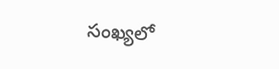సంఖ్యలో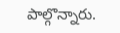పాల్గొన్నారు.